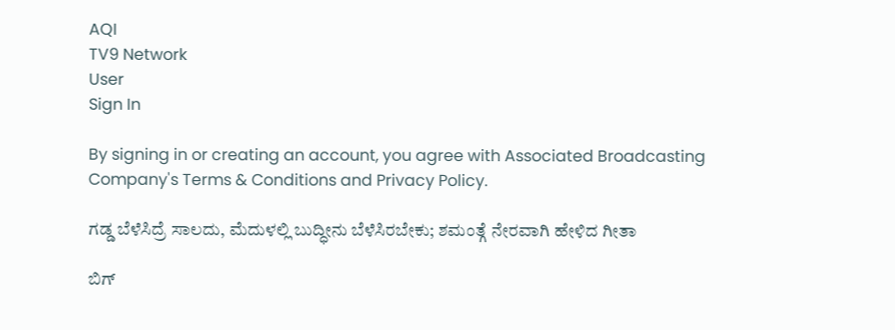AQI
TV9 Network
User
Sign In

By signing in or creating an account, you agree with Associated Broadcasting Company's Terms & Conditions and Privacy Policy.

ಗಡ್ಡ ಬೆಳೆಸಿದ್ರೆ ಸಾಲದು, ಮೆದುಳಲ್ಲಿ ಬುದ್ಧೀನು ಬೆಳೆಸಿರಬೇಕು; ಶಮಂತ್ಗೆ ನೇರವಾಗಿ ಹೇಳಿದ ಗೀತಾ

ಬಿಗ್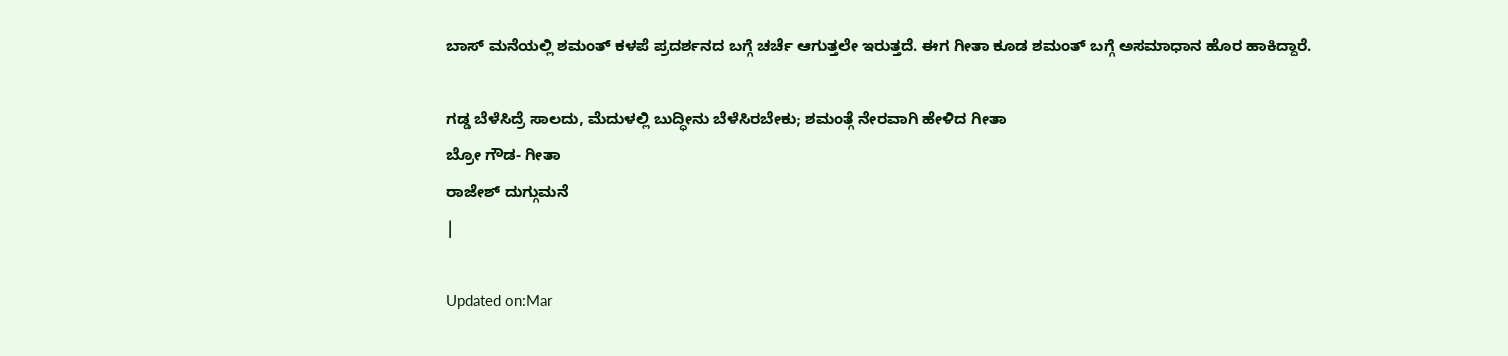ಬಾಸ್ ಮನೆಯಲ್ಲಿ ಶಮಂತ್ ಕಳಪೆ ಪ್ರದರ್ಶನದ ಬಗ್ಗೆ ಚರ್ಚೆ ಆಗುತ್ತಲೇ ಇರುತ್ತದೆ. ಈಗ ಗೀತಾ ಕೂಡ ಶಮಂತ್ ಬಗ್ಗೆ ಅಸಮಾಧಾನ ಹೊರ ಹಾಕಿದ್ದಾರೆ.

ಗಡ್ಡ ಬೆಳೆಸಿದ್ರೆ ಸಾಲದು, ಮೆದುಳಲ್ಲಿ ಬುದ್ಧೀನು ಬೆಳೆಸಿರಬೇಕು; ಶಮಂತ್ಗೆ ನೇರವಾಗಿ ಹೇಳಿದ ಗೀತಾ
ಬ್ರೋ ಗೌಡ- ಗೀತಾ
ರಾಜೇಶ್ ದುಗ್ಗುಮನೆ
|

Updated on:Mar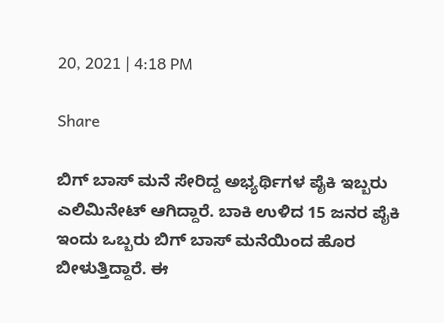20, 2021 | 4:18 PM

Share

ಬಿಗ್ ಬಾಸ್ ಮನೆ ಸೇರಿದ್ದ ಅಭ್ಯರ್ಥಿಗಳ ಪೈಕಿ ಇಬ್ಬರು ಎಲಿಮಿನೇಟ್ ಆಗಿದ್ದಾರೆ. ಬಾಕಿ ಉಳಿದ 15 ಜನರ ಪೈಕಿ ಇಂದು ಒಬ್ಬರು ಬಿಗ್ ಬಾಸ್ ಮನೆಯಿಂದ ಹೊರ ಬೀಳುತ್ತಿದ್ದಾರೆ. ಈ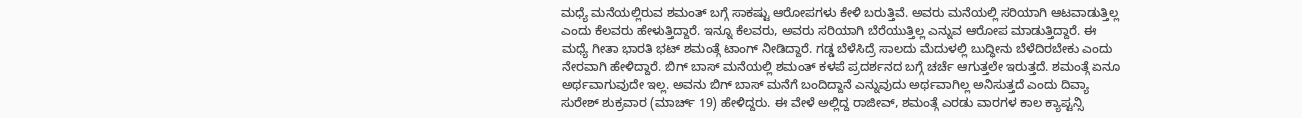ಮಧ್ಯೆ ಮನೆಯಲ್ಲಿರುವ ಶಮಂತ್ ಬಗ್ಗೆ ಸಾಕಷ್ಟು ಆರೋಪಗಳು ಕೇಳಿ ಬರುತ್ತಿವೆ. ಅವರು ಮನೆಯಲ್ಲಿ ಸರಿಯಾಗಿ ಆಟವಾಡುತ್ತಿಲ್ಲ ಎಂದು ಕೆಲವರು ಹೇಳುತ್ತಿದ್ದಾರೆ. ಇನ್ನೂ ಕೆಲವರು, ಅವರು ಸರಿಯಾಗಿ ಬೆರೆಯುತ್ತಿಲ್ಲ ಎನ್ನುವ ಆರೋಪ ಮಾಡುತ್ತಿದ್ದಾರೆ. ಈ ಮಧ್ಯೆ ಗೀತಾ ಭಾರತಿ ಭಟ್ ಶಮಂತ್ಗೆ ಟಾಂಗ್ ನೀಡಿದ್ದಾರೆ. ಗಡ್ಡ ಬೆಳೆಸಿದ್ರೆ ಸಾಲದು ಮೆದುಳಲ್ಲಿ ಬುದ್ಧೀನು ಬೆಳೆದಿರಬೇಕು ಎಂದು ನೇರವಾಗಿ ಹೇಳಿದ್ದಾರೆ. ಬಿಗ್ ಬಾಸ್ ಮನೆಯಲ್ಲಿ ಶಮಂತ್ ಕಳಪೆ ಪ್ರದರ್ಶನದ ಬಗ್ಗೆ ಚರ್ಚೆ ಆಗುತ್ತಲೇ ಇರುತ್ತದೆ. ಶಮಂತ್ಗೆ ಏನೂ ಅರ್ಥವಾಗುವುದೇ ಇಲ್ಲ. ಅವನು ಬಿಗ್ ಬಾಸ್ ಮನೆಗೆ ಬಂದಿದ್ದಾನೆ ಎನ್ನುವುದು ಅರ್ಥವಾಗಿಲ್ಲ ಅನಿಸುತ್ತದೆ ಎಂದು ದಿವ್ಯಾ ಸುರೇಶ್ ಶುಕ್ರವಾರ (ಮಾರ್ಚ್ 19) ಹೇಳಿದ್ದರು. ಈ ವೇಳೆ ಅಲ್ಲಿದ್ದ ರಾಜೀವ್, ಶಮಂತ್ಗೆ ಎರಡು ವಾರಗಳ ಕಾಲ ಕ್ಯಾಪ್ಟನ್ಸಿ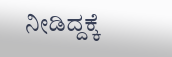ನೀಡಿದ್ದಕ್ಕೆ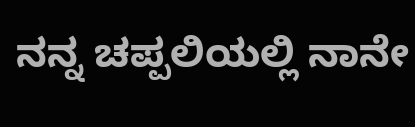ನನ್ನ ಚಪ್ಪಲಿಯಲ್ಲಿ ನಾನೇ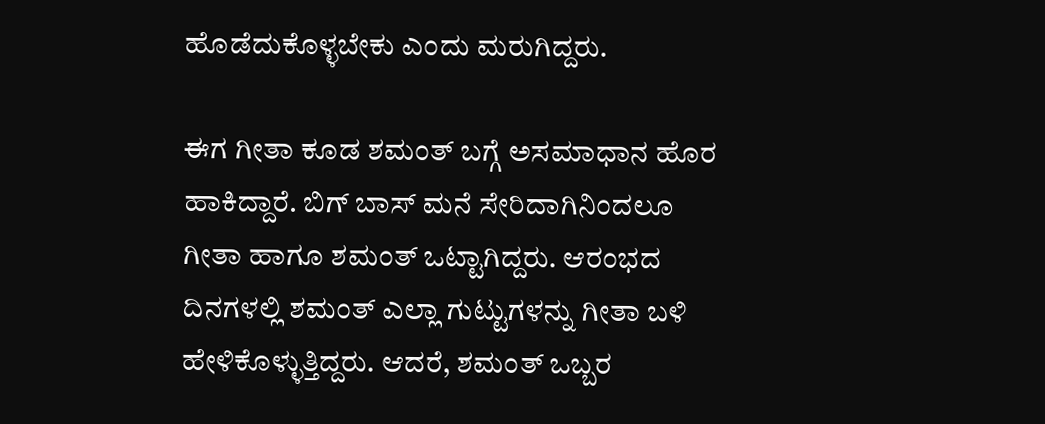ಹೊಡೆದುಕೊಳ್ಳಬೇಕು ಎಂದು ಮರುಗಿದ್ದರು.

ಈಗ ಗೀತಾ ಕೂಡ ಶಮಂತ್ ಬಗ್ಗೆ ಅಸಮಾಧಾನ ಹೊರ ಹಾಕಿದ್ದಾರೆ. ಬಿಗ್ ಬಾಸ್ ಮನೆ ಸೇರಿದಾಗಿನಿಂದಲೂ ಗೀತಾ ಹಾಗೂ ಶಮಂತ್ ಒಟ್ಟಾಗಿದ್ದರು. ಆರಂಭದ ದಿನಗಳಲ್ಲಿ ಶಮಂತ್ ಎಲ್ಲಾ ಗುಟ್ಟುಗಳನ್ನು ಗೀತಾ ಬಳಿ ಹೇಳಿಕೊಳ್ಳುತ್ತಿದ್ದರು. ಆದರೆ, ಶಮಂತ್ ಒಬ್ಬರ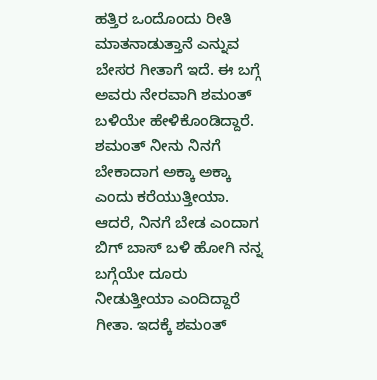ಹತ್ತಿರ ಒಂದೊಂದು ರೀತಿ ಮಾತನಾಡುತ್ತಾನೆ ಎನ್ನುವ ಬೇಸರ ಗೀತಾಗೆ ಇದೆ. ಈ ಬಗ್ಗೆ ಅವರು ನೇರವಾಗಿ ಶಮಂತ್ ಬಳಿಯೇ ಹೇಳಿಕೊಂಡಿದ್ದಾರೆ. ಶಮಂತ್ ನೀನು ನಿನಗೆ ಬೇಕಾದಾಗ ಅಕ್ಕಾ ಅಕ್ಕಾ ಎಂದು ಕರೆಯುತ್ತೀಯಾ. ಆದರೆ, ನಿನಗೆ ಬೇಡ ಎಂದಾಗ ಬಿಗ್ ಬಾಸ್ ಬಳಿ ಹೋಗಿ ನನ್ನ ಬಗ್ಗೆಯೇ ದೂರು ನೀಡುತ್ತೀಯಾ ಎಂದಿದ್ದಾರೆ ಗೀತಾ. ಇದಕ್ಕೆ ಶಮಂತ್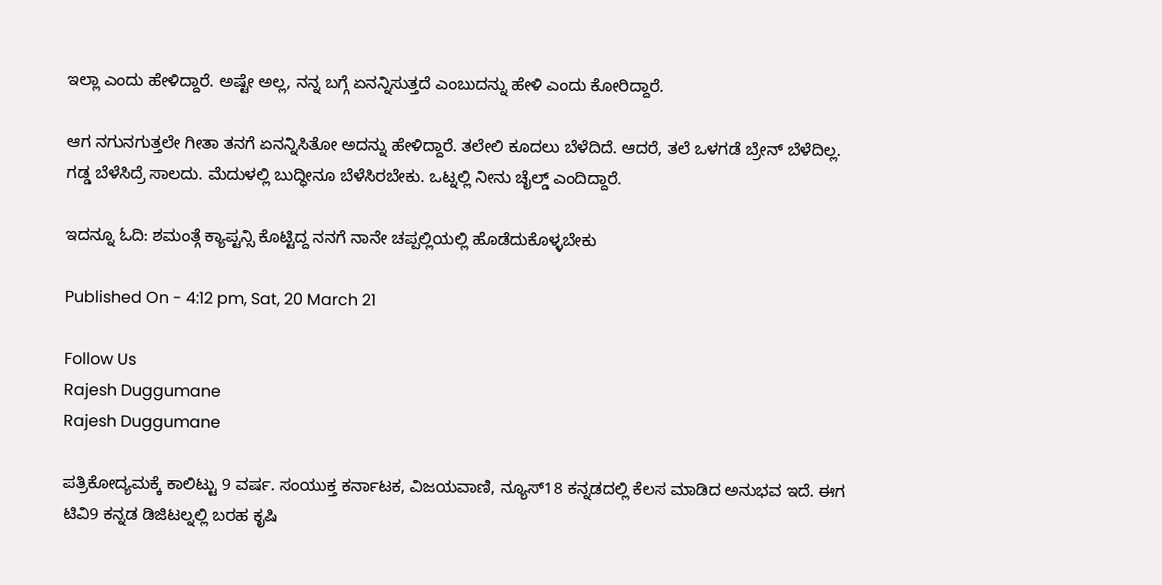ಇಲ್ಲಾ ಎಂದು ಹೇಳಿದ್ದಾರೆ. ಅಷ್ಟೇ ಅಲ್ಲ, ನನ್ನ ಬಗ್ಗೆ ಏನನ್ನಿಸುತ್ತದೆ ಎಂಬುದನ್ನು ಹೇಳಿ ಎಂದು ಕೋರಿದ್ದಾರೆ.

ಆಗ ನಗುನಗುತ್ತಲೇ ಗೀತಾ ತನಗೆ ಏನನ್ನಿಸಿತೋ ಅದನ್ನು ಹೇಳಿದ್ದಾರೆ. ತಲೇಲಿ ಕೂದಲು ಬೆಳೆದಿದೆ. ಆದರೆ, ತಲೆ ಒಳಗಡೆ ಬ್ರೇನ್ ಬೆಳೆದಿಲ್ಲ. ಗಡ್ಡ ಬೆಳೆಸಿದ್ರೆ ಸಾಲದು. ಮೆದುಳಲ್ಲಿ ಬುದ್ಧೀನೂ ಬೆಳೆಸಿರಬೇಕು. ಒಟ್ನಲ್ಲಿ ನೀನು ಚೈಲ್ಡ್ ಎಂದಿದ್ದಾರೆ.

ಇದನ್ನೂ ಓದಿ: ಶಮಂತ್ಗೆ ಕ್ಯಾಪ್ಟನ್ಸಿ ಕೊಟ್ಟಿದ್ದ ನನಗೆ ನಾನೇ ಚಪ್ಪಲ್ಲಿಯಲ್ಲಿ ಹೊಡೆದುಕೊಳ್ಳಬೇಕು

Published On - 4:12 pm, Sat, 20 March 21

Follow Us
Rajesh Duggumane
Rajesh Duggumane

ಪತ್ರಿಕೋದ್ಯಮಕ್ಕೆ ಕಾಲಿಟ್ಟು 9 ವರ್ಷ. ಸಂಯುಕ್ತ ಕರ್ನಾಟಕ, ವಿಜಯವಾಣಿ, ನ್ಯೂಸ್18 ಕನ್ನಡದಲ್ಲಿ ಕೆಲಸ ಮಾಡಿದ ಅನುಭವ ಇದೆ. ಈಗ ಟಿವಿ9 ಕನ್ನಡ ಡಿಜಿಟಲ್ನಲ್ಲಿ ಬರಹ ಕೃಷಿ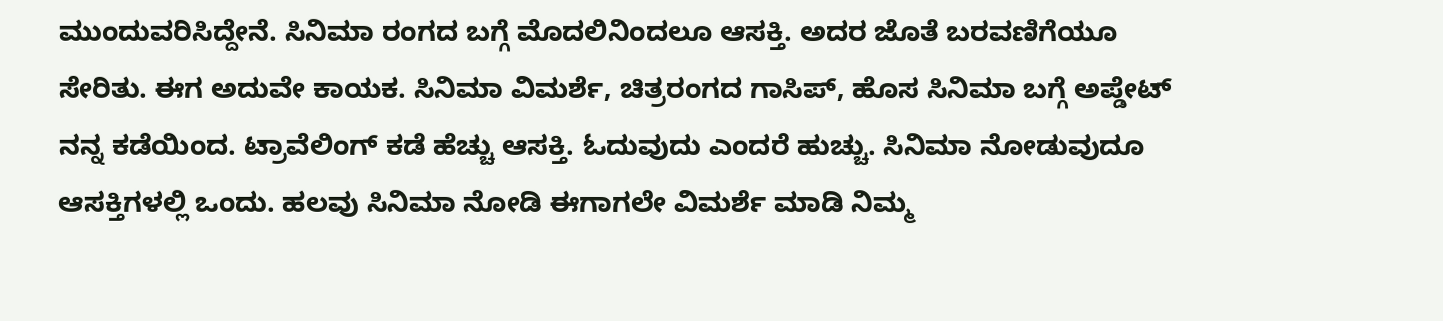ಮುಂದುವರಿಸಿದ್ದೇನೆ. ಸಿನಿಮಾ ರಂಗದ ಬಗ್ಗೆ ಮೊದಲಿನಿಂದಲೂ ಆಸಕ್ತಿ. ಅದರ ಜೊತೆ ಬರವಣಿಗೆಯೂ ಸೇರಿತು. ಈಗ ಅದುವೇ ಕಾಯಕ. ಸಿನಿಮಾ ವಿಮರ್ಶೆ, ಚಿತ್ರರಂಗದ ಗಾಸಿಪ್, ಹೊಸ ಸಿನಿಮಾ ಬಗ್ಗೆ ಅಪ್ಡೇಟ್ ನನ್ನ ಕಡೆಯಿಂದ. ಟ್ರಾವೆಲಿಂಗ್ ಕಡೆ ಹೆಚ್ಚು ಆಸಕ್ತಿ. ಓದುವುದು ಎಂದರೆ ಹುಚ್ಚು. ಸಿನಿಮಾ ನೋಡುವುದೂ ಆಸಕ್ತಿಗಳಲ್ಲಿ ಒಂದು. ಹಲವು ಸಿನಿಮಾ ನೋಡಿ ಈಗಾಗಲೇ ವಿಮರ್ಶೆ ಮಾಡಿ ನಿಮ್ಮ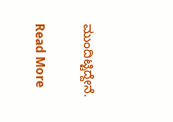ಮುಂದಿಟ್ಟಿದ್ದೇನೆ.

Read More